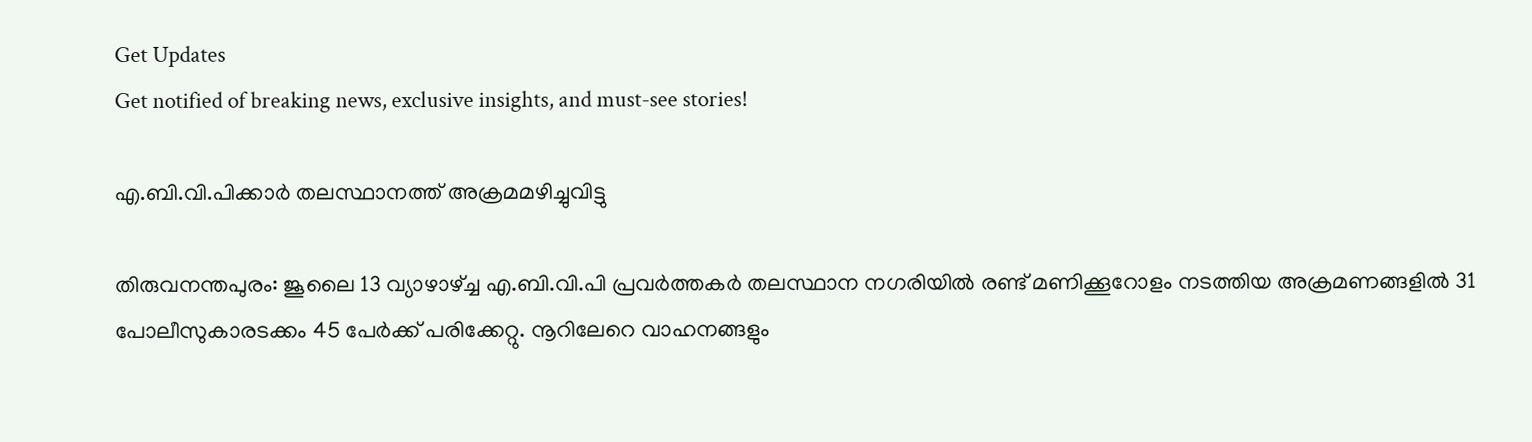Get Updates
Get notified of breaking news, exclusive insights, and must-see stories!

എ.ബി.വി.പിക്കാര്‍ തലസ്ഥാനത്ത് അക്രമമഴിച്ചുവിട്ടു

തിരുവനന്തപുരം: ജൂലൈ 13 വ്യാഴാഴ്ച്ച എ.ബി.വി.പി പ്രവര്‍ത്തകര്‍ തലസ്ഥാന നഗരിയില്‍ രണ്ട് മണിക്കൂറോളം നടത്തിയ അക്രമണങ്ങളില്‍ 31 പോലീസുകാരടക്കം 45 പേര്‍ക്ക് പരിക്കേറ്റു. നൂറിലേറെ വാഹനങ്ങളും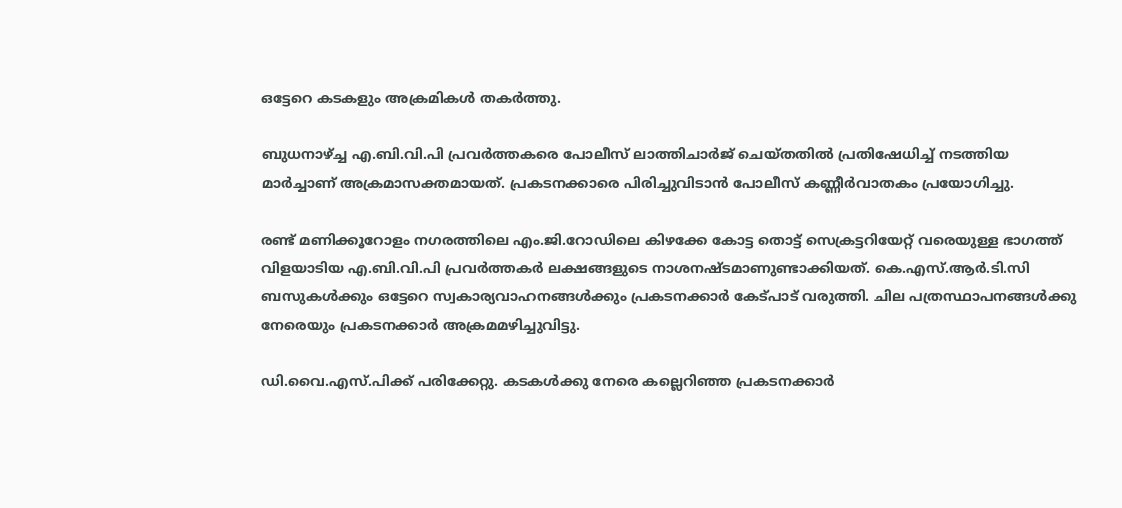ഒട്ടേറെ കടകളും അക്രമികള്‍ തകര്‍ത്തു.

ബുധനാഴ്ച്ച എ.ബി.വി.പി പ്രവര്‍ത്തകരെ പോലീസ് ലാത്തിചാര്‍ജ് ചെയ്തതില്‍ പ്രതിഷേധിച്ച് നടത്തിയ മാര്‍ച്ചാണ് അക്രമാസക്തമായത്. പ്രകടനക്കാരെ പിരിച്ചുവിടാന്‍ പോലീസ് കണ്ണീര്‍വാതകം പ്രയോഗിച്ചു.

രണ്ട് മണിക്കൂറോളം നഗരത്തിലെ എം.ജി.റോഡിലെ കിഴക്കേ കോട്ട തൊട്ട് സെക്രട്ടറിയേറ്റ് വരെയുള്ള ഭാഗത്ത് വിളയാടിയ എ.ബി.വി.പി പ്രവര്‍ത്തകര്‍ ലക്ഷങ്ങളുടെ നാശനഷ്ടമാണുണ്ടാക്കിയത്. കെ.എസ്.ആര്‍.ടി.സി ബസുകള്‍ക്കും ഒട്ടേറെ സ്വകാര്യവാഹനങ്ങള്‍ക്കും പ്രകടനക്കാര്‍ കേട്പാട് വരുത്തി. ചില പത്രസ്ഥാപനങ്ങള്‍ക്കു നേരെയും പ്രകടനക്കാര്‍ അക്രമമഴിച്ചുവിട്ടു.

ഡി.വൈ.എസ്.പിക്ക് പരിക്കേറ്റു. കടകള്‍ക്കു നേരെ കല്ലെറിഞ്ഞ പ്രകടനക്കാര്‍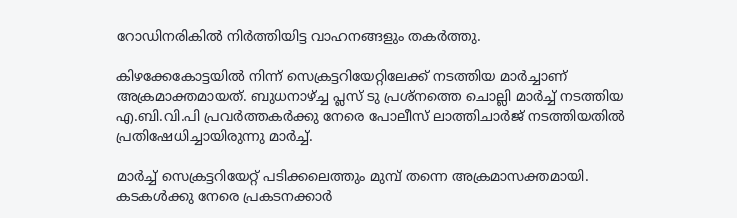റോഡിനരികില്‍ നിര്‍ത്തിയിട്ട വാഹനങ്ങളും തകര്‍ത്തു.

കിഴക്കേകോട്ടയില്‍ നിന്ന് സെക്രട്ടറിയേറ്റിലേക്ക് നടത്തിയ മാര്‍ച്ചാണ് അക്രമാക്തമായത്. ബുധനാഴ്ച്ച പ്ലസ് ടു പ്രശ്നത്തെ ചൊല്ലി മാര്‍ച്ച് നടത്തിയ എ.ബി.വി.പി പ്രവര്‍ത്തകര്‍ക്കു നേരെ പോലീസ് ലാത്തിചാര്‍ജ് നടത്തിയതില്‍ പ്രതിഷേധിച്ചായിരുന്നു മാര്‍ച്ച്.

മാര്‍ച്ച് സെക്രട്ടറിയേറ്റ് പടിക്കലെത്തും മുമ്പ് തന്നെ അക്രമാസക്തമായി. കടകള്‍ക്കു നേരെ പ്രകടനക്കാര്‍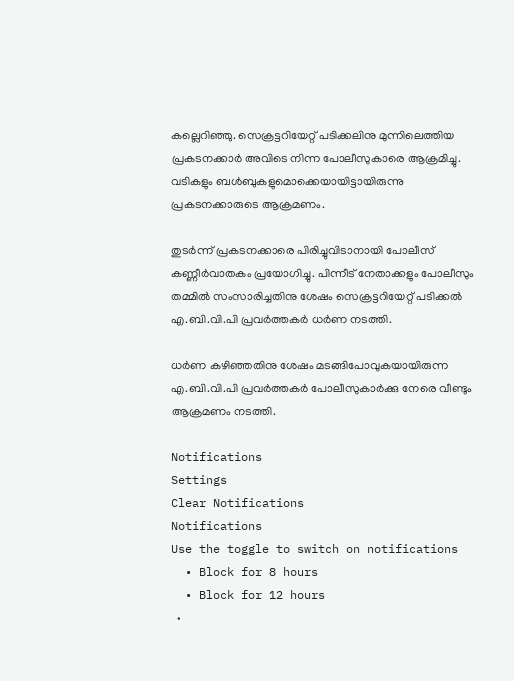കല്ലെറിഞ്ഞു. സെക്രട്ടറിയേറ്റ് പടിക്കലിനു മുന്നിലെത്തിയ പ്രകടനക്കാര്‍ അവിടെ നിന്ന പോലീസുകാരെ ആക്രമിച്ചു. വടികളും ബള്‍ബുകളുമൊക്കെയായിട്ടായിരുന്നു പ്രകടനക്കാരുടെ ആക്രമണം.

തുടര്‍ന്ന് പ്രകടനക്കാരെ പിരിച്ചുവിടാനായി പോലീസ് കണ്ണീര്‍വാതകം പ്രയോഗിച്ചു. പിന്നീട് നേതാക്കളും പോലീസും തമ്മില്‍ സംസാരിച്ചതിനു ശേഷം സെക്രട്ടറിയേറ്റ് പടിക്കല്‍ എ.ബി.വി.പി പ്രവര്‍ത്തകര്‍ ധര്‍ണ നടത്തി.

ധര്‍ണ കഴിഞ്ഞതിനു ശേഷം മടങ്ങിപോവുകയായിരുന്ന എ.ബി.വി.പി പ്രവര്‍ത്തകര്‍ പോലീസുകാര്‍ക്കു നേരെ വീണ്ടും ആക്രമണം നടത്തി.

Notifications
Settings
Clear Notifications
Notifications
Use the toggle to switch on notifications
  • Block for 8 hours
  • Block for 12 hours
  •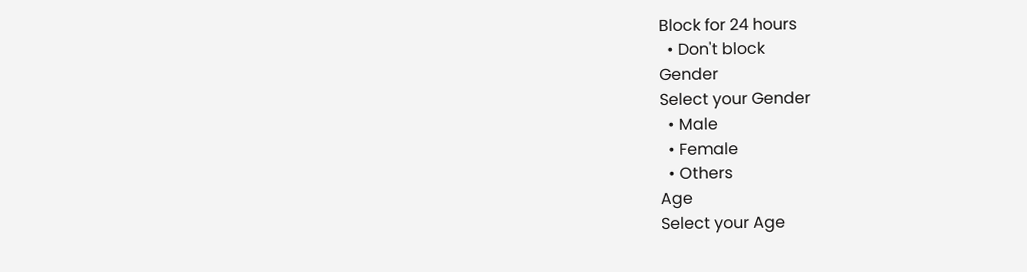Block for 24 hours
  • Don't block
Gender
Select your Gender
  • Male
  • Female
  • Others
Age
Select your Age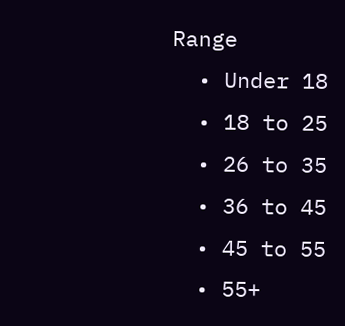Range
  • Under 18
  • 18 to 25
  • 26 to 35
  • 36 to 45
  • 45 to 55
  • 55+